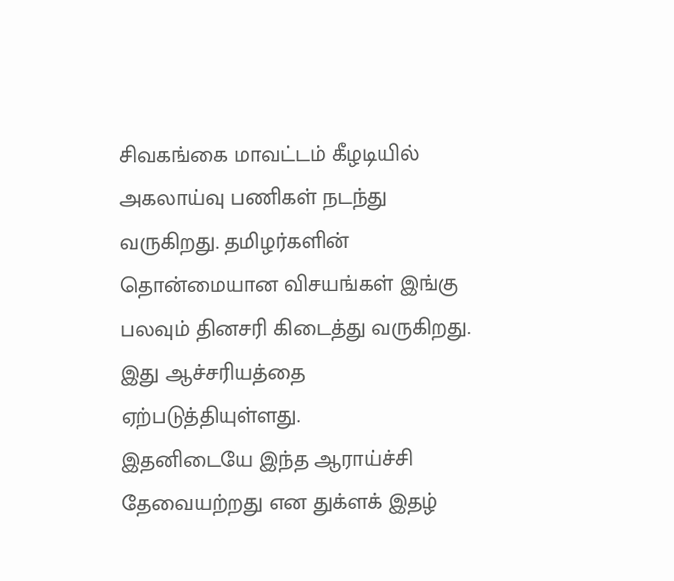சிவகங்கை மாவட்டம் கீழடியில் அகலாய்வு பணிகள் நடந்து வருகிறது. தமிழர்களின் தொன்மையான விசயங்கள் இங்கு பலவும் தினசரி கிடைத்து வருகிறது. இது ஆச்சரியத்தை ஏற்படுத்தியுள்ளது.
இதனிடையே இந்த ஆராய்ச்சி தேவையற்றது என துக்ளக் இதழ்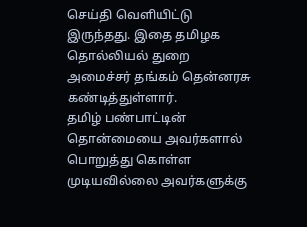செய்தி வெளியிட்டு இருந்தது. இதை தமிழக தொல்லியல் துறை அமைச்சர் தங்கம் தென்னரசு கண்டித்துள்ளார்.
தமிழ் பண்பாட்டின் தொன்மையை அவர்களால் பொறுத்து கொள்ள முடியவில்லை அவர்களுக்கு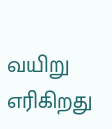வயிறு எரிகிறது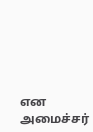என அமைச்சர்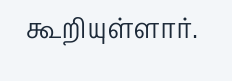கூறியுள்ளார்.